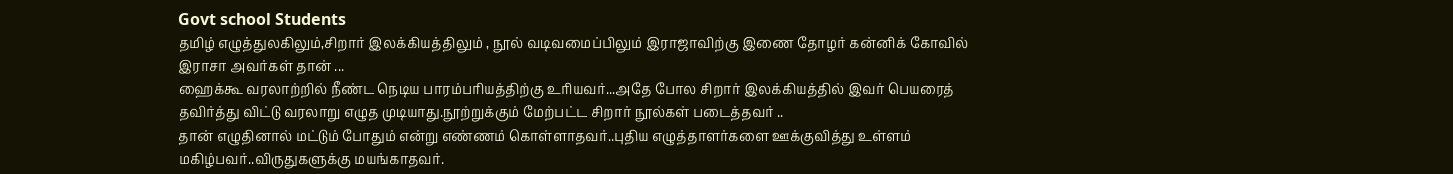Govt school Students
தமிழ் எழுத்துலகிலும்,சிறார் இலக்கியத்திலும் , நூல் வடிவமைப்பிலும் இராஜாவிற்கு இணை தோழர் கன்னிக் கோவில் இராசா அவர்கள் தான் ...
ஹைக்கூ வரலாற்றில் நீண்ட நெடிய பாரம்பரியத்திற்கு உரியவர்...அதே போல சிறார் இலக்கியத்தில் இவர் பெயரைத் தவிர்த்து விட்டு வரலாறு எழுத முடியாது.நூற்றுக்கும் மேற்பட்ட சிறார் நூல்கள் படைத்தவர் ..
தான் எழுதினால் மட்டும் போதும் என்று எண்ணம் கொள்ளாதவர்..புதிய எழுத்தாளர்களை ஊக்குவித்து உள்ளம் மகிழ்பவர்..விருதுகளுக்கு மயங்காதவர்.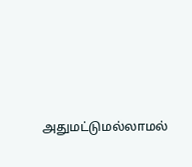அதுமட்டுமல்லாமல்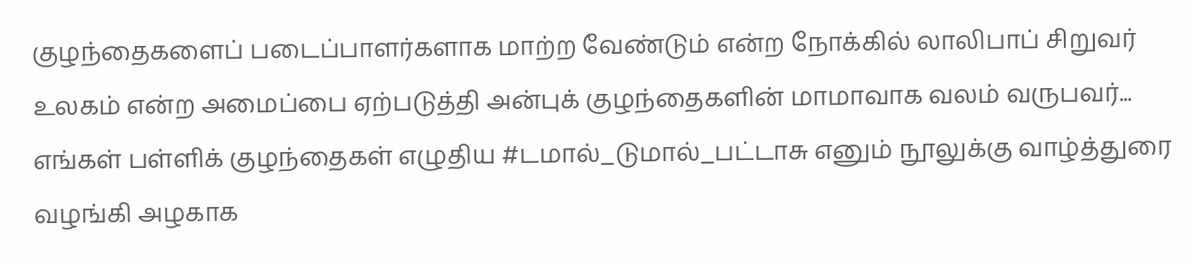குழந்தைகளைப் படைப்பாளர்களாக மாற்ற வேண்டும் என்ற நோக்கில் லாலிபாப் சிறுவர் உலகம் என்ற அமைப்பை ஏற்படுத்தி அன்புக் குழந்தைகளின் மாமாவாக வலம் வருபவர்...
எங்கள் பள்ளிக் குழந்தைகள் எழுதிய #டமால்_டுமால்_பட்டாசு எனும் நூலுக்கு வாழ்த்துரை வழங்கி அழகாக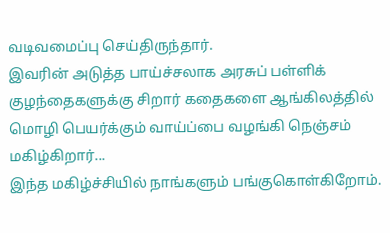வடிவமைப்பு செய்திருந்தார்.
இவரின் அடுத்த பாய்ச்சலாக அரசுப் பள்ளிக் குழந்தைகளுக்கு சிறார் கதைகளை ஆங்கிலத்தில் மொழி பெயர்க்கும் வாய்ப்பை வழங்கி நெஞ்சம் மகிழ்கிறார்...
இந்த மகிழ்ச்சியில் நாங்களும் பங்குகொள்கிறோம்.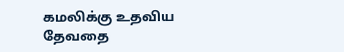கமலிக்கு உதவிய தேவதை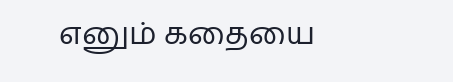எனும் கதையை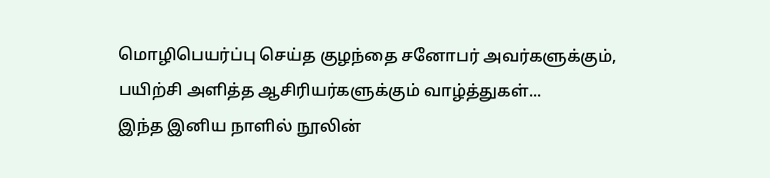மொழிபெயர்ப்பு செய்த குழந்தை சனோபர் அவர்களுக்கும், பயிற்சி அளித்த ஆசிரியர்களுக்கும் வாழ்த்துகள்...
இந்த இனிய நாளில் நூலின்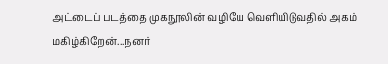அட்டைப் படத்தை முகநூலின் வழியே வெளியிடுவதில் அகம் மகிழ்கிறேன்...நனர்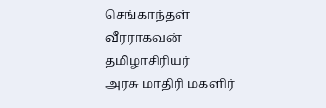செங்காந்தள் வீரராகவன்
தமிழாசிரியர்
அரசு மாதிரி மகளிர்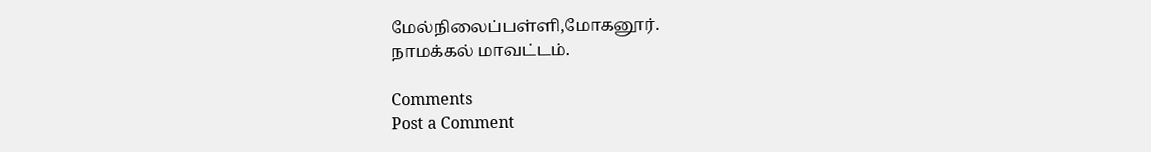மேல்நிலைப்பள்ளி,மோகனூர்.
நாமக்கல் மாவட்டம்.

Comments
Post a Comment